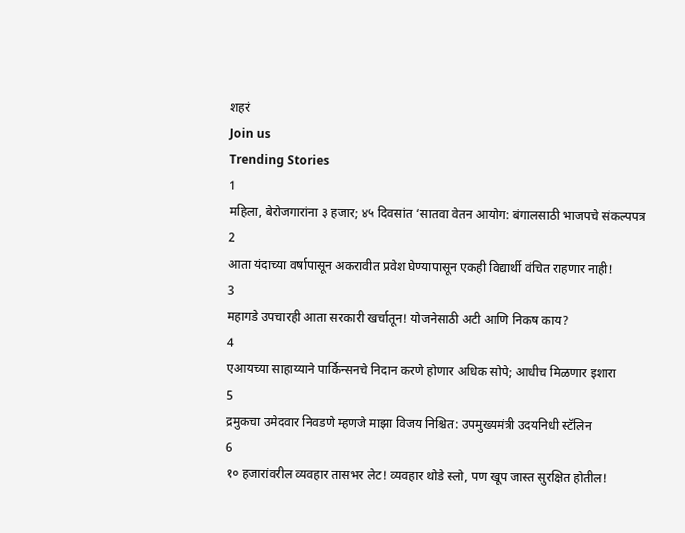शहरं
Join us
Trending Stories
1
महिला, बेरोजगारांना ३ हजार; ४५ दिवसांत ‘सातवा वेतन आयोग: बंगालसाठी भाजपचे संकल्पपत्र
2
आता यंदाच्या वर्षापासून अकरावीत प्रवेश घेण्यापासून एकही विद्यार्थी वंचित राहणार नाही!
3
महागडे उपचारही आता सरकारी खर्चातून! योजनेसाठी अटी आणि निकष काय?
4
एआयच्या साहाय्याने पार्किन्सनचे निदान करणे होणार अधिक सोपे; आधीच मिळणार इशारा
5
द्रमुकचा उमेदवार निवडणे म्हणजे माझा विजय निश्चित: उपमुख्यमंत्री उदयनिधी स्टॅलिन
6
१० हजारांवरील व्यवहार तासभर लेट! व्यवहार थोडे स्लो, पण खूप जास्त सुरक्षित होतील!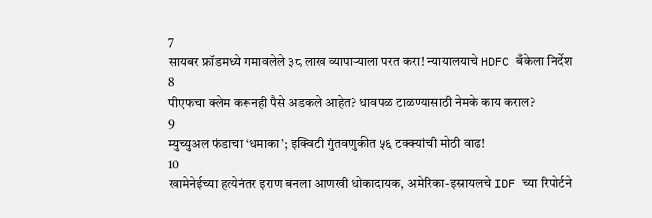7
सायबर फ्रॉडमध्ये गमावलेले ३८ लाख व्यापाऱ्याला परत करा! न्यायालयाचे HDFC बँकेला निर्देश
8
पीएफचा क्लेम करूनही पैसे अडकले आहेत? धावपळ टाळण्यासाठी नेमके काय कराल?
9
म्युच्युअल फंडाचा ‘धमाका’; इक्विटी गुंतवणुकीत ५६ टक्क्यांची मोठी वाढ!
10
खामेनेईच्या हत्येनंतर इराण बनला आणखी धोकादायक, अमेरिका-इस्रायलचे IDF च्या रिपोर्टने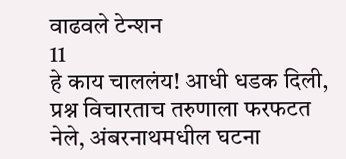वाढवले टेन्शन
11
हे काय चाललंय! आधी धडक दिली, प्रश्न विचारताच तरुणाला फरफटत नेले, अंबरनाथमधील घटना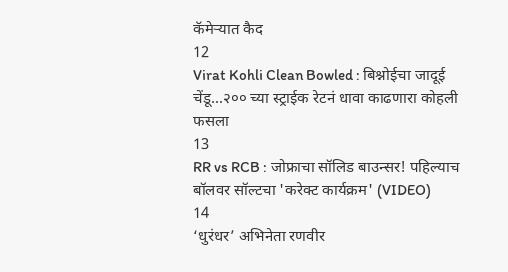कॅमेऱ्यात कैद
12
Virat Kohli Clean Bowled : बिश्नोईचा जादूई चेंडू...२०० च्या स्ट्राईक रेटनं धावा काढणारा कोहली फसला
13
RR vs RCB : जोफ्राचा सॉलिड बाउन्सर! पहिल्याच बॉलवर सॉल्टचा 'करेक्ट कार्यक्रम' (VIDEO)
14
‘धुरंधर’ अभिनेता रणवीर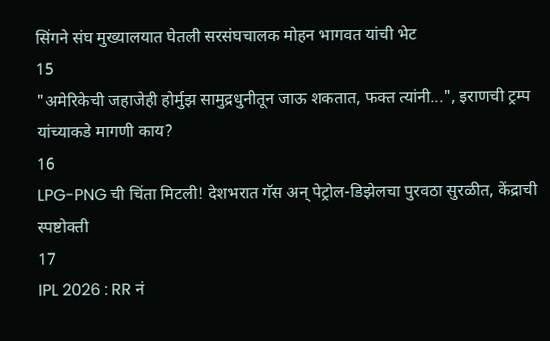सिंगने संघ मुख्यालयात घेतली सरसंघचालक मोहन भागवत यांची भेट
15
"अमेरिकेची जहाजेही होर्मुझ सामुद्रधुनीतून जाऊ शकतात, फक्त त्यांनी...", इराणची ट्रम्प यांच्याकडे मागणी काय?
16
LPG-PNG ची चिंता मिटली! देशभरात गॅस अन् पेट्रोल-डिझेलचा पुरवठा सुरळीत, केंद्राची स्पष्टोक्ती
17
IPL 2026 : RR नं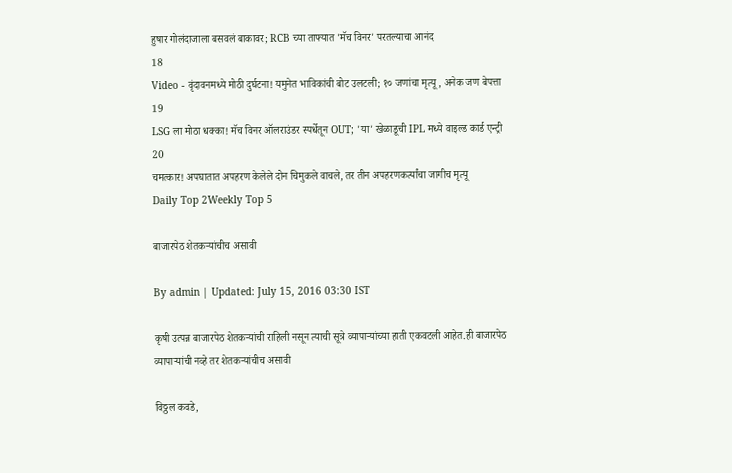हुषार गोलंदाजाला बसवलं बाकावर; RCB च्या ताफ्यात 'मॅच विनर' परतल्याचा आनंद
18
Video - वृंदावनमध्ये मोठी दुर्घटना! यमुनेत भाविकांची बोट उलटली; १० जणांचा मृत्यू, अनेक जण बेपत्ता
19
LSG ला मोठा धक्का! मॅच विनर ऑलराउंडर स्पर्धेतून OUT; 'या' खेळाडूची IPL मध्ये वाइल्ड कार्ड एन्ट्री
20
चमत्कार! अपघातात अपहरण केलेले दोन चिमुकले वाचले, तर तीन अपहरणकर्त्यांचा जागीच मृत्यू
Daily Top 2Weekly Top 5

बाजारपेठ शेतकऱ्यांचीच असावी

By admin | Updated: July 15, 2016 03:30 IST

कृषी उत्पन्न बाजारपेठ शेतकऱ्यांची राहिली नसून त्याची सूत्रे व्यापाऱ्यांच्या हाती एकवटली आहेत.ही बाजारपेठ व्यापाऱ्यांची नव्हे तर शेतकऱ्यांचीच असावी

विठ्ठल कवडे,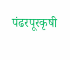पंढरपूरकृषी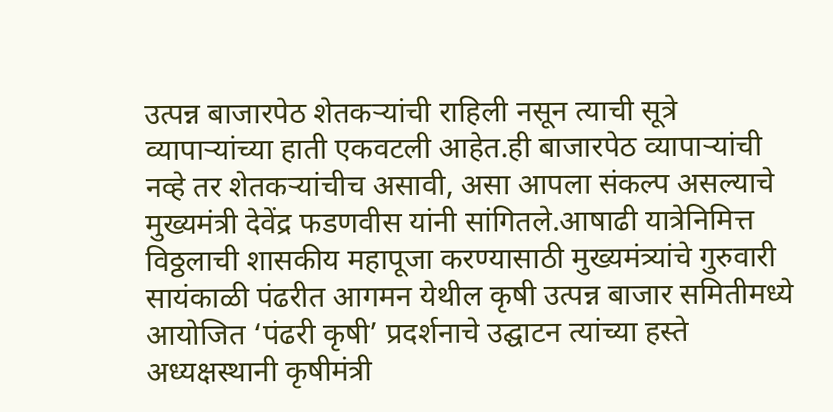उत्पन्न बाजारपेठ शेतकऱ्यांची राहिली नसून त्याची सूत्रे व्यापाऱ्यांच्या हाती एकवटली आहेत.ही बाजारपेठ व्यापाऱ्यांची नव्हे तर शेतकऱ्यांचीच असावी, असा आपला संकल्प असल्याचे मुख्यमंत्री देवेंद्र फडणवीस यांनी सांगितले.आषाढी यात्रेनिमित्त विठ्ठलाची शासकीय महापूजा करण्यासाठी मुख्यमंत्र्यांचे गुरुवारी सायंकाळी पंढरीत आगमन येथील कृषी उत्पन्न बाजार समितीमध्ये आयोजित ‘पंढरी कृषी’ प्रदर्शनाचे उद्घाटन त्यांच्या हस्ते अध्यक्षस्थानी कृषीमंत्री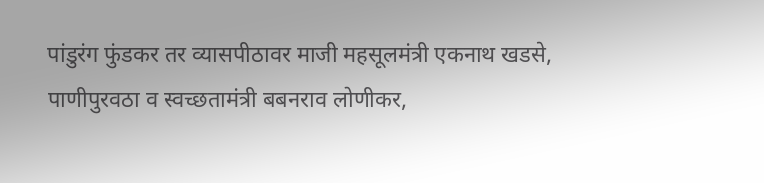पांडुरंग फुंडकर तर व्यासपीठावर माजी महसूलमंत्री एकनाथ खडसे, पाणीपुरवठा व स्वच्छतामंत्री बबनराव लोणीकर,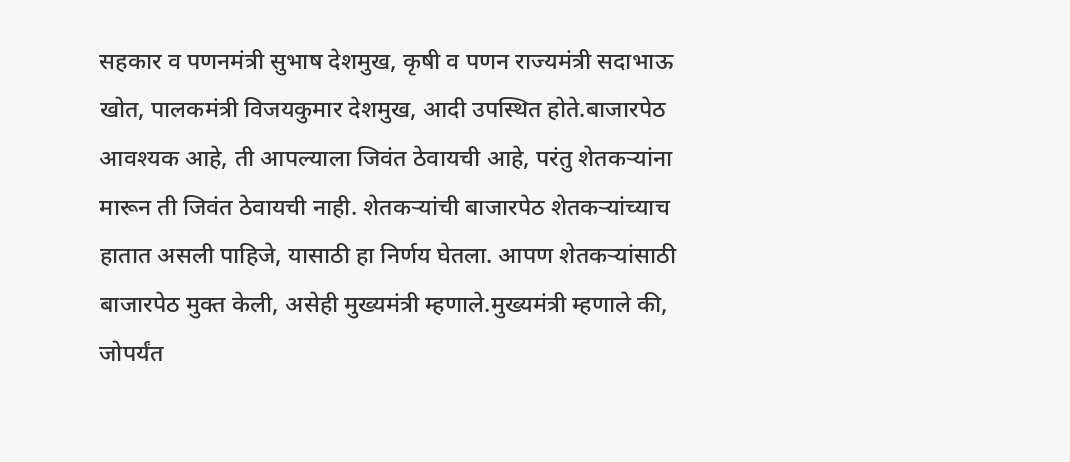सहकार व पणनमंत्री सुभाष देशमुख, कृषी व पणन राज्यमंत्री सदाभाऊ खोत, पालकमंत्री विजयकुमार देशमुख, आदी उपस्थित होते.बाजारपेठ आवश्यक आहे, ती आपल्याला जिवंत ठेवायची आहे, परंतु शेतकऱ्यांना मारून ती जिवंत ठेवायची नाही. शेतकऱ्यांची बाजारपेठ शेतकऱ्यांच्याच हातात असली पाहिजे, यासाठी हा निर्णय घेतला. आपण शेतकऱ्यांसाठी बाजारपेठ मुक्त केली, असेही मुख्यमंत्री म्हणाले.मुख्यमंत्री म्हणाले की, जोपर्यंत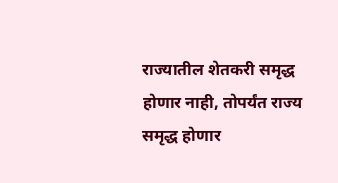राज्यातील शेतकरी समृद्ध होणार नाही, तोपर्यंत राज्य समृद्ध होणार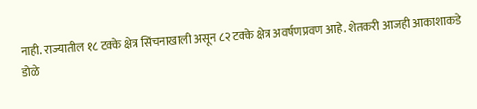नाही. राज्यातील १८ टक्के क्षेत्र सिंचनाखाली असून ८२ टक्के क्षेत्र अवर्षणप्रवण आहे. शेतकरी आजही आकाशाकडे डोळे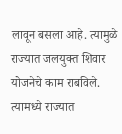लावून बसला आहे. त्यामुळे राज्यात जलयुक्त शिवार योजनेचे काम राबविले. त्यामध्ये राज्यात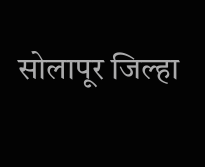सोलापूर जिल्हा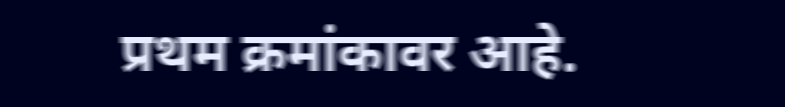प्रथम क्रमांकावर आहे.